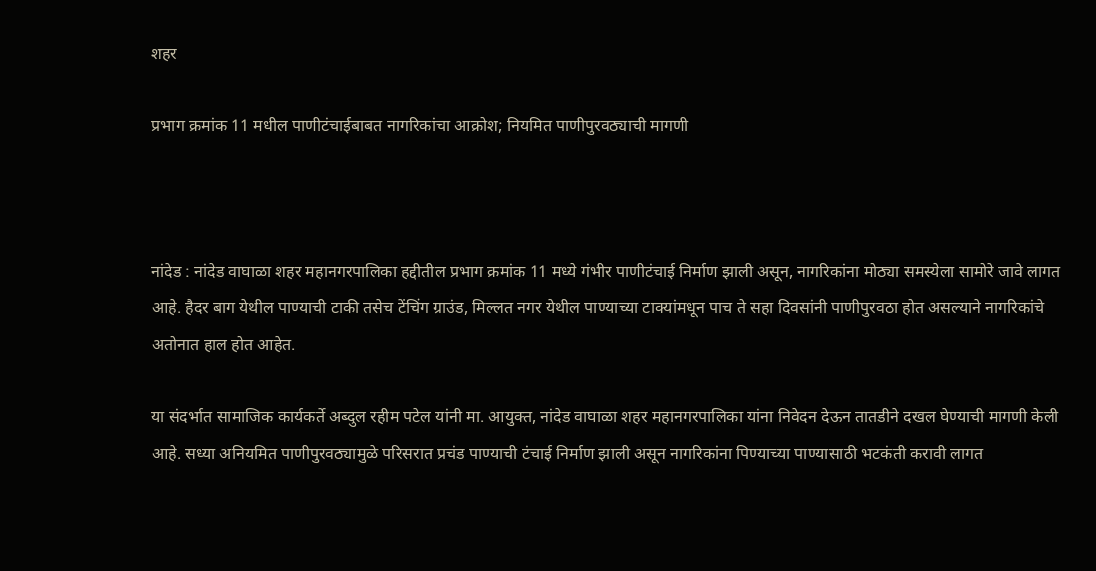शहर

प्रभाग क्रमांक 11 मधील पाणीटंचाईबाबत नागरिकांचा आक्रोश; नियमित पाणीपुरवठ्याची मागणी



नांदेड : नांदेड वाघाळा शहर महानगरपालिका हद्दीतील प्रभाग क्रमांक 11 मध्ये गंभीर पाणीटंचाई निर्माण झाली असून, नागरिकांना मोठ्या समस्येला सामोरे जावे लागत आहे. हैदर बाग येथील पाण्याची टाकी तसेच टेंचिंग ग्राउंड, मिल्लत नगर येथील पाण्याच्या टाक्यांमधून पाच ते सहा दिवसांनी पाणीपुरवठा होत असल्याने नागरिकांचे अतोनात हाल होत आहेत.

या संदर्भात सामाजिक कार्यकर्ते अब्दुल रहीम पटेल यांनी मा. आयुक्त, नांदेड वाघाळा शहर महानगरपालिका यांना निवेदन देऊन तातडीने दखल घेण्याची मागणी केली आहे. सध्या अनियमित पाणीपुरवठ्यामुळे परिसरात प्रचंड पाण्याची टंचाई निर्माण झाली असून नागरिकांना पिण्याच्या पाण्यासाठी भटकंती करावी लागत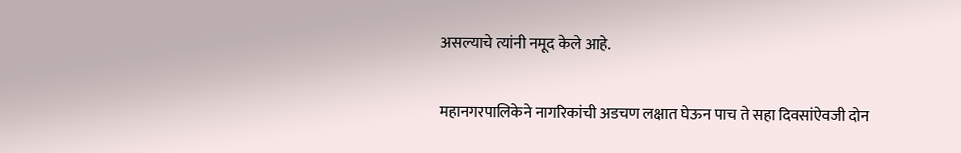असल्याचे त्यांनी नमूद केले आहे.

महानगरपालिकेने नागरिकांची अडचण लक्षात घेऊन पाच ते सहा दिवसांऐवजी दोन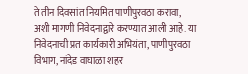ते तीन दिवसांत नियमित पाणीपुरवठा करावा, अशी मागणी निवेदनाद्वारे करण्यात आली आहे. या निवेदनाची प्रत कार्यकारी अभियंता, पाणीपुरवठा विभाग, नांदेड वाघाळा शहर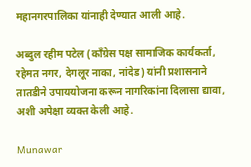महानगरपालिका यांनाही देण्यात आली आहे.

अब्दुल रहीम पटेल (काँग्रेस पक्ष सामाजिक कार्यकर्ता, रहेमत नगर, देगलूर नाका, नांदेड) यांनी प्रशासनाने तातडीने उपाययोजना करून नागरिकांना दिलासा द्यावा, अशी अपेक्षा व्यक्त केली आहे.

Munawar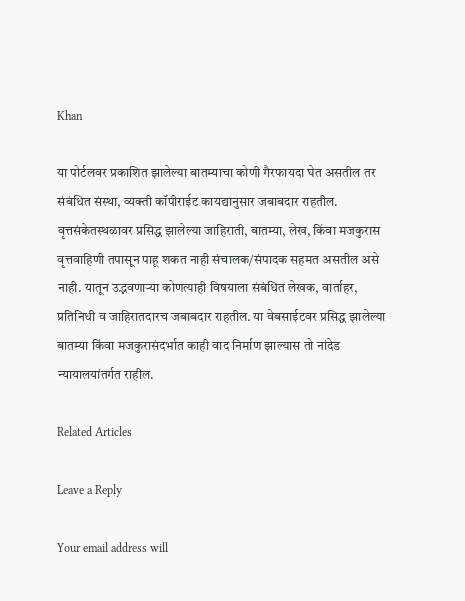Khan

या पोर्टलवर प्रकाशित झालेल्या बातम्याचा कोणी गैरफायदा घेत असतील तर संबंधित संस्था, व्यक्ती कॉपीराईट कायद्यानुसार जबाबदार राहतील. वृत्तसंकेतस्थळावर प्रसिद्ध झालेल्या जाहिराती, बातम्या, लेख, किंवा मजकुरास वृत्तवाहिणी तपासून पाहू शकत नाही संचालक/संपादक सहमत असतील असे नाही. यातून उद्भवणाऱ्या कोणत्याही विषयाला संबंधित लेखक, वार्ताहर, प्रतिनिधी व जाहिरातदारच जबाबदार राहतील. या वेबसाईटवर प्रसिद्ध झालेल्या बातम्या किंवा मजकुरासंदर्भात काही वाद निर्माण झाल्यास तो नांदेड न्यायालयांतर्गत राहील.

Related Articles

Leave a Reply

Your email address will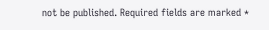not be published. Required fields are marked *